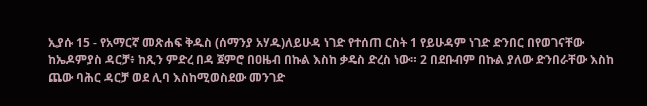ኢያሱ 15 - የአማርኛ መጽሐፍ ቅዱስ (ሰማንያ አሃዱ)ለይሁዳ ነገድ የተሰጠ ርስት 1 የይሁዳም ነገድ ድንበር በየወገናቸው ከኤዶምያስ ዳርቻ፥ ከጺን ምድረ በዳ ጀምሮ በዐዜብ በኩል እስከ ቃዴስ ድረስ ነው። 2 በደቡብም በኩል ያለው ድንበራቸው እስከ ጨው ባሕር ዳርቻ ወደ ሊባ እስከሚወስደው መንገድ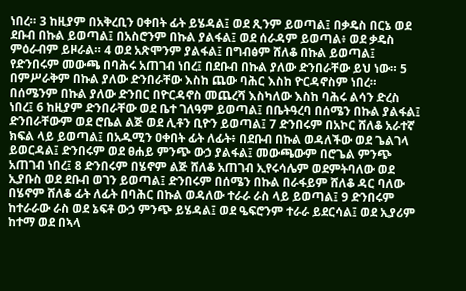ነበረ። 3 ከዚያም በአቅረቢን ዐቀበት ፊት ይሄዳል፤ ወደ ጺንም ይወጣል፤ በቃዴስ በርኔ ወደ ደቡብ በኩል ይወጣል፤ በአስሮንም በኩል ያልፋል፤ ወደ ሰራዳም ይወጣል፥ ወደ ቃዴስ ምዕራብም ይዞራል። 4 ወደ አጽሞንም ያልፋል፤ በግብፅም ሸለቆ በኩል ይወጣል፤ የድንበሩም መውጫ በባሕሩ አጠገብ ነበረ፤ በደቡብ በኩል ያለው ድንበራቸው ይህ ነው። 5 በምሥራቅም በኩል ያለው ድንበራቸው እስከ ጨው ባሕር እስከ ዮርዳኖስም ነበረ። በሰሜንም በኩል ያለው ድንበር በዮርዳኖስ መጨረሻ እስካለው እስከ ባሕሩ ልሳን ድረስ ነበረ፤ 6 ከዚያም ድንበራቸው ወደ ቤተ ገለዓም ይወጣል፤ በቤትዓረባ በሰሜን በኩል ያልፋል፤ ድንበራቸውም ወደ ሮቤል ልጅ ወደ ሊቶን ቢዮን ይወጣል፤ 7 ድንበሩም በአኮር ሸለቆ አራተኛ ክፍል ላይ ይወጣል፤ በአዱሚን ዐቀበት ፊት ለፊት፥ በደቡብ በኩል ወዳለችው ወደ ጌልገላ ይወርዳል፤ ድንበሩም ወደ ፀሐይ ምንጭ ውኃ ያልፋል፤ መውጫውም በሮጌል ምንጭ አጠገብ ነበረ፤ 8 ድንበሩም በሄኖም ልጅ ሸለቆ አጠገብ ኢየሩሳሌም ወደምትባለው ወደ ኢያቡስ ወደ ደቡብ ወገን ይወጣል፤ ድንበሩም በሰሜን በኩል በራፋይም ሸለቆ ዳር ባለው በሄኖም ሸለቆ ፊት ለፊት በባሕር በኩል ወዳለው ተራራ ራስ ላይ ይወጣል፤ 9 ድንበሩም ከተራራው ራስ ወደ ኔፍቶ ውኃ ምንጭ ይሄዳል፤ ወደ ዔፍሮንም ተራራ ይደርሳል፤ ወደ ኢያሪም ከተማ ወደ በኣላ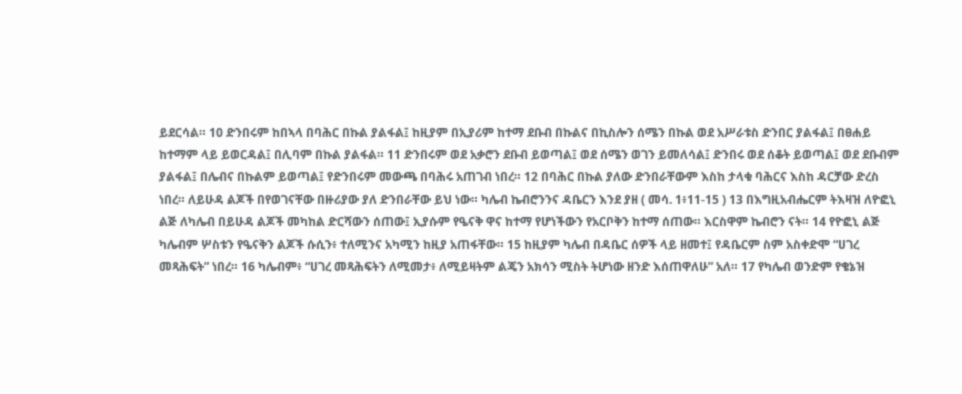ይደርሳል። 10 ድንበሩም ከበኣላ በባሕር በኩል ያልፋል፤ ከዚያም በኢያሪም ከተማ ደቡብ በኩልና በኪስሎን ሰሜን በኩል ወደ አሥራቱስ ድንበር ያልፋል፤ በፀሐይ ከተማም ላይ ይወርዳል፤ በሊባም በኩል ያልፋል። 11 ድንበሩም ወደ አቃሮን ደቡብ ይወጣል፤ ወደ ሰሜን ወገን ይመለሳል፤ ድንበሩ ወደ ሰቆት ይወጣል፤ ወደ ደቡብም ያልፋል፤ በሌብና በኩልም ይወጣል፤ የድንበሩም መውጫ በባሕሩ አጠገብ ነበረ። 12 በባሕር በኩል ያለው ድንበራቸውም እስከ ታላቁ ባሕርና እስከ ዳርቻው ድረስ ነበረ። ለይሁዳ ልጆች በየወገናቸው በዙሪያው ያለ ድንበራቸው ይህ ነው። ካሌብ ኬብሮንንና ዳቤርን እንደ ያዘ ( መሳ. 1፥11-15 ) 13 በእግዚአብሔርም ትእዛዝ ለዮፎኒ ልጅ ለካሌብ በይሁዳ ልጆች መካከል ድርሻውን ሰጠው፤ ኢያሱም የዔናቅ ዋና ከተማ የሆነችውን የአርቦቅን ከተማ ሰጠው። እርስዋም ኬብሮን ናት። 14 የዮፎኒ ልጅ ካሌብም ሦስቱን የዔናቅን ልጆች ሱሲን፥ ተለሚንና አካሚን ከዚያ አጠፋቸው። 15 ከዚያም ካሌብ በዳቤር ሰዎች ላይ ዘመተ፤ የዳቤርም ስም አስቀድሞ “ሀገረ መጻሕፍት” ነበረ። 16 ካሌብም፥ “ሀገረ መጻሕፍትን ለሚመታ፥ ለሚይዛትም ልጄን አክሳን ሚስት ትሆነው ዘንድ እሰጠዋለሁ” አለ። 17 የካሌብ ወንድም የቄኔዝ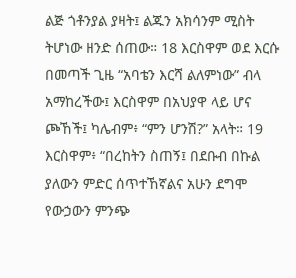ልጅ ጎቶንያል ያዛት፤ ልጁን አክሳንም ሚስት ትሆነው ዘንድ ሰጠው። 18 እርስዋም ወደ እርሱ በመጣች ጊዜ “አባቴን እርሻ ልለምነው” ብላ አማከረችው፤ እርስዋም በአህያዋ ላይ ሆና ጮኸች፤ ካሌብም፥ “ምን ሆንሽ?” አላት። 19 እርስዋም፥ “በረከትን ስጠኝ፤ በደቡብ በኩል ያለውን ምድር ሰጥተኸኛልና አሁን ደግሞ የውኃውን ምንጭ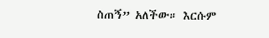ስጠኝ” አለችው። እርሱም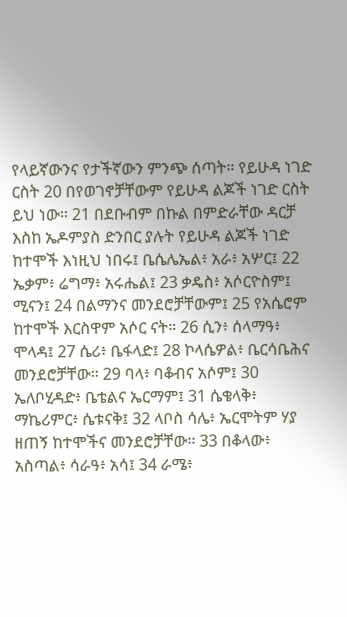የላይኛውንና የታችኛውን ምንጭ ሰጣት። የይሁዳ ነገድ ርስት 20 በየወገኖቻቸውም የይሁዳ ልጆች ነገድ ርስት ይህ ነው። 21 በደቡብም በኩል በምድራቸው ዳርቻ እስከ ኤዶምያስ ድንበር ያሉት የይሁዳ ልጆች ነገድ ከተሞች እነዚህ ነበሩ፤ ቤሴሌኤል፥ አራ፥ አሦር፤ 22 ኤቃም፥ ሬግማ፥ አሩሔል፤ 23 ቃዴስ፥ አሶርዮስም፤ ሚናን፤ 24 በልማንና መንደሮቻቸውም፤ 25 የአሴሮም ከተሞች እርስዋም አሶር ናት። 26 ሲን፥ ሰላማዓ፥ ሞላዳ፤ 27 ሴሪ፥ ቤፋላድ፤ 28 ኮላሴዎል፥ ቤርሳቤሕና መንደሮቻቸው። 29 ባላ፥ ባቆብና አሶም፤ 30 ኤለቦሂዳድ፥ ቤቴልና ኤርማም፤ 31 ሴቄላቅ፥ ማኬሪምር፥ ሴቱናቅ፤ 32 ላቦስ ሳሌ፥ ኤርሞትም ሃያ ዘጠኝ ከተሞችና መንደሮቻቸው። 33 በቆላው፥ አስጣል፥ ሳራዓ፥ አሳ፤ 34 ራሜ፥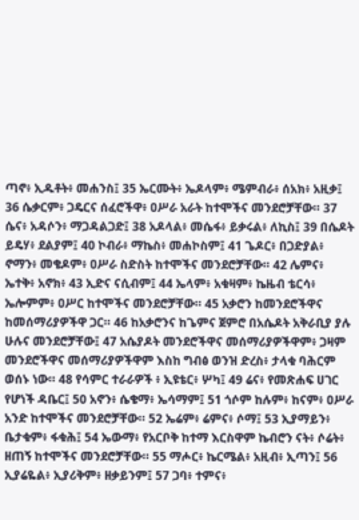ጣኖ፥ ኢዱቶት፥ መሐንስ፤ 35 ኤርሙት፥ ኤዶላም፥ ሜምብራ፥ ሰአክ፥ አዚቃ፤ 36 ሴቃርም፥ ጋዴርና ሰፈሮችዋ፥ ዐሥራ አራት ከተሞችና መንደሮቻቸው። 37 ሴና፥ አዳሶን፥ ማጋዳልጋድ፤ 38 አዶላል፥ መሴፋ፥ ይቃሩል፥ ለኪስ፤ 39 በሴዶት ይዴሃ፥ ደልያም፤ 40 ኮብራ፥ ማኬስ፥ መሐኮስም፤ 41 ጌዶር፥ በጋድያል፥ ኖማን፥ መቄዶም፥ ዐሥራ ስድስት ከተሞችና መንደሮቻቸው። 42 ሌምና፥ ኤተቅ፥ አኖክ፥ 43 ኢድና ናሲብም፤ 44 ኤላም፥ አቁዛም፥ ኬዜብ ቴርሳ፥ ኤሎምም፥ ዐሥር ከተሞችና መንደሮቻቸው። 45 አቃሮን ከመንደሮችዋና ከመሰማሪያዎችዋ ጋር። 46 ከአቃሮንና ከጌምና ጀምሮ በአሴዶት አቅራቢያ ያሉ ሁሉና መንደሮቻቸው፤ 47 አሴያዶት መንደሮችዋና መሰማሪያዎችዋም፥ ጋዛም መንደሮችዋና መሰማሪያዎችዋም እስከ ግብፅ ወንዝ ድረስ፥ ታላቁ ባሕርም ወሰኑ ነው። 48 የሳምር ተራራዎች ፥ ኢዩቴር፥ ሦካ፤ 49 ሬና፥ የመጽሐፍ ሀገር የሆነች ዳቤር፤ 50 አኖን፥ ሴቄማ፥ ኤሳማም፤ 51 ጎሶም ከሉም፥ ከናም፥ ዐሥራ አንድ ከተሞችና መንደሮቻቸው። 52 ኤሬም፥ ሬምና፥ ሶማ፤ 53 ኢያማይን፥ ቤታቁም፥ ፋቁሕ፤ 54 ኤውማ፥ የአርቦቅ ከተማ እርስዋም ኬብሮን ናት፥ ሶሬት፥ ዘጠኝ ከተሞችና መንደሮቻቸው። 55 ማሖር፥ ኬርሜል፥ አዚብ፥ ኢጣን፤ 56 ኢያሬዬል፥ ኢያሪቅም፥ ዘቃይንም፤ 57 ጋባ፥ ተምና፥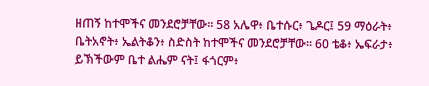ዘጠኝ ከተሞችና መንደሮቻቸው። 58 አሌዋ፥ ቤተሱር፥ ጌዶር፤ 59 ማዕራት፥ ቤትአኖት፥ ኤልትቆን፥ ስድስት ከተሞችና መንደሮቻቸው። 60 ቴቆ፥ ኤፍራታ፥ ይኽችውም ቤተ ልሔም ናት፤ ፋጎርም፥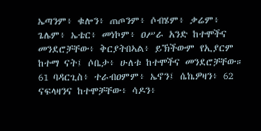ኤጣንም፥ ቁሎን፥ ጠጦንም፥ ሶብሄም፥ ቃሬም፥ ጌሌም፥ ኤቴር፥ መነኮም፥ ዐሥራ አንድ ከተሞችና መንደሮቻቸው፥ ቅርያትበኣል፥ ይኽችውም የኢያርም ከተማ ናት፤ ሶቤታ፥ ሁለቱ ከተሞችና መንደሮቻቸው። 61 ባዳርጊስ፥ ተራብዐምም፥ ኤኖን፤ ሴኬዎዛን፥ 62 ናፍላዛንና ከተሞቻቸው፥ ሳዶን፥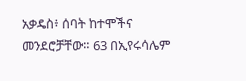አቃዴስ፥ ሰባት ከተሞችና መንደሮቻቸው። 63 በኢየሩሳሌም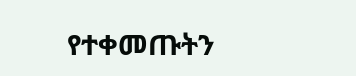የተቀመጡትን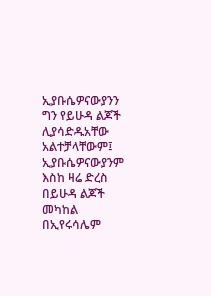ኢያቡሴዎናውያንን ግን የይሁዳ ልጆች ሊያሳድዱአቸው አልተቻላቸውም፤ ኢያቡሴዎናውያንም እስከ ዛሬ ድረስ በይሁዳ ልጆች መካከል በኢየሩሳሌም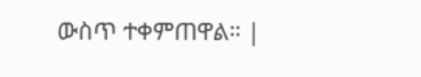ውስጥ ተቀምጠዋል። |